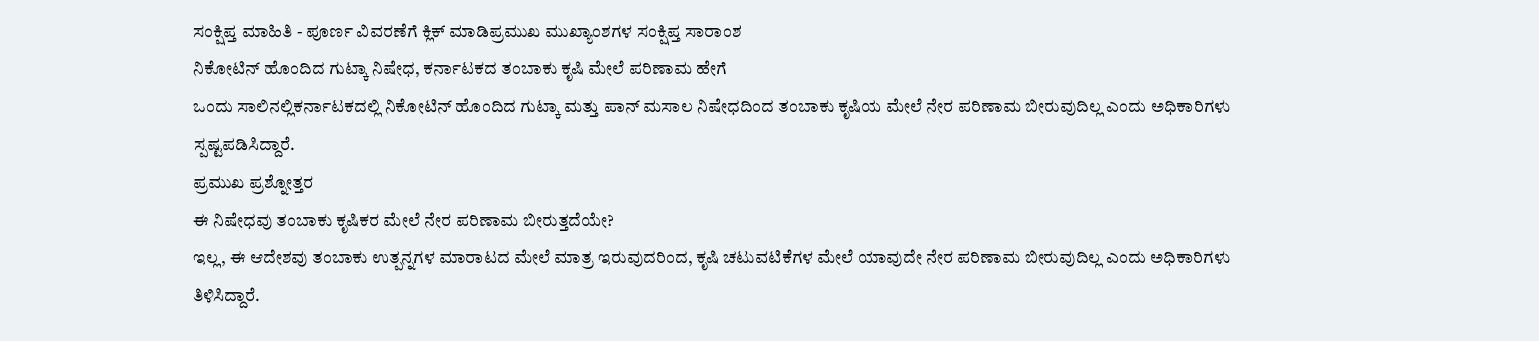ಸಂಕ್ಷಿಪ್ತ ಮಾಹಿತಿ - ಪೂರ್ಣ ವಿವರಣೆಗೆ ಕ್ಲಿಕ್ ಮಾಡಿಪ್ರಮುಖ ಮುಖ್ಯಾಂಶಗಳ ಸಂಕ್ಷಿಪ್ತ ಸಾರಾಂಶ
ನಿಕೋಟಿನ್ ಹೊಂದಿದ ಗುಟ್ಕಾ ನಿಷೇಧ, ಕರ್ನಾಟಕದ ತಂಬಾಕು ಕೃಷಿ ಮೇಲೆ ಪರಿಣಾಮ ಹೇಗೆ
ಒಂದು ಸಾಲಿನಲ್ಲಿಕರ್ನಾಟಕದಲ್ಲಿ ನಿಕೋಟಿನ್ ಹೊಂದಿದ ಗುಟ್ಕಾ ಮತ್ತು ಪಾನ್ ಮಸಾಲ ನಿಷೇಧದಿಂದ ತಂಬಾಕು ಕೃಷಿಯ ಮೇಲೆ ನೇರ ಪರಿಣಾಮ ಬೀರುವುದಿಲ್ಲ ಎಂದು ಅಧಿಕಾರಿಗಳು ಸ್ಪಷ್ಟಪಡಿಸಿದ್ದಾರೆ.
ಪ್ರಮುಖ ಪ್ರಶ್ನೋತ್ತರ
ಈ ನಿಷೇಧವು ತಂಬಾಕು ಕೃಷಿಕರ ಮೇಲೆ ನೇರ ಪರಿಣಾಮ ಬೀರುತ್ತದೆಯೇ?
ಇಲ್ಲ, ಈ ಆದೇಶವು ತಂಬಾಕು ಉತ್ಪನ್ನಗಳ ಮಾರಾಟದ ಮೇಲೆ ಮಾತ್ರ ಇರುವುದರಿಂದ, ಕೃಷಿ ಚಟುವಟಿಕೆಗಳ ಮೇಲೆ ಯಾವುದೇ ನೇರ ಪರಿಣಾಮ ಬೀರುವುದಿಲ್ಲ ಎಂದು ಅಧಿಕಾರಿಗಳು ತಿಳಿಸಿದ್ದಾರೆ.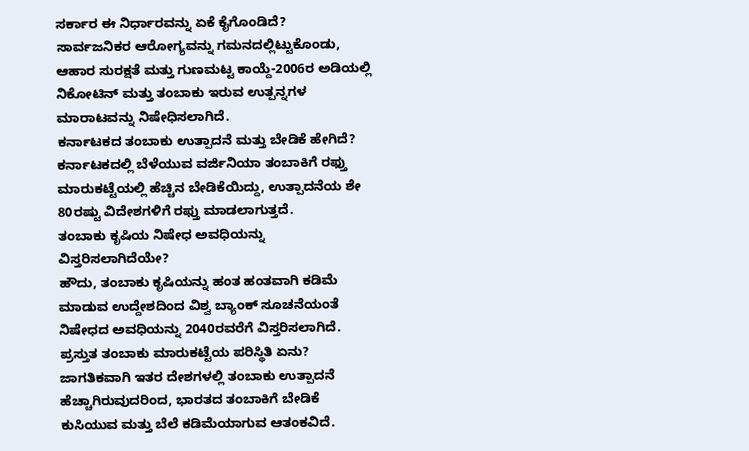ಸರ್ಕಾರ ಈ ನಿರ್ಧಾರವನ್ನು ಏಕೆ ಕೈಗೊಂಡಿದೆ?
ಸಾರ್ವಜನಿಕರ ಆರೋಗ್ಯವನ್ನು ಗಮನದಲ್ಲಿಟ್ಟುಕೊಂಡು, ಆಹಾರ ಸುರಕ್ಷತೆ ಮತ್ತು ಗುಣಮಟ್ಟ ಕಾಯ್ದೆ-2006ರ ಅಡಿಯಲ್ಲಿ ನಿಕೋಟಿನ್ ಮತ್ತು ತಂಬಾಕು ಇರುವ ಉತ್ಪನ್ನಗಳ ಮಾರಾಟವನ್ನು ನಿಷೇಧಿಸಲಾಗಿದೆ.
ಕರ್ನಾಟಕದ ತಂಬಾಕು ಉತ್ಪಾದನೆ ಮತ್ತು ಬೇಡಿಕೆ ಹೇಗಿದೆ?
ಕರ್ನಾಟಕದಲ್ಲಿ ಬೆಳೆಯುವ ವರ್ಜಿನಿಯಾ ತಂಬಾಕಿಗೆ ರಫ್ತು ಮಾರುಕಟ್ಟೆಯಲ್ಲಿ ಹೆಚ್ಚಿನ ಬೇಡಿಕೆಯಿದ್ದು, ಉತ್ಪಾದನೆಯ ಶೇ 80ರಷ್ಟು ವಿದೇಶಗಳಿಗೆ ರಫ್ತು ಮಾಡಲಾಗುತ್ತದೆ.
ತಂಬಾಕು ಕೃಷಿಯ ನಿಷೇಧ ಅವಧಿಯನ್ನು ವಿಸ್ತರಿಸಲಾಗಿದೆಯೇ?
ಹೌದು, ತಂಬಾಕು ಕೃಷಿಯನ್ನು ಹಂತ ಹಂತವಾಗಿ ಕಡಿಮೆ ಮಾಡುವ ಉದ್ದೇಶದಿಂದ ವಿಶ್ವ ಬ್ಯಾಂಕ್ ಸೂಚನೆಯಂತೆ ನಿಷೇಧದ ಅವಧಿಯನ್ನು 2040ರವರೆಗೆ ವಿಸ್ತರಿಸಲಾಗಿದೆ.
ಪ್ರಸ್ತುತ ತಂಬಾಕು ಮಾರುಕಟ್ಟೆಯ ಪರಿಸ್ಥಿತಿ ಏನು?
ಜಾಗತಿಕವಾಗಿ ಇತರ ದೇಶಗಳಲ್ಲಿ ತಂಬಾಕು ಉತ್ಪಾದನೆ ಹೆಚ್ಚಾಗಿರುವುದರಿಂದ, ಭಾರತದ ತಂಬಾಕಿಗೆ ಬೇಡಿಕೆ ಕುಸಿಯುವ ಮತ್ತು ಬೆಲೆ ಕಡಿಮೆಯಾಗುವ ಆತಂಕವಿದೆ.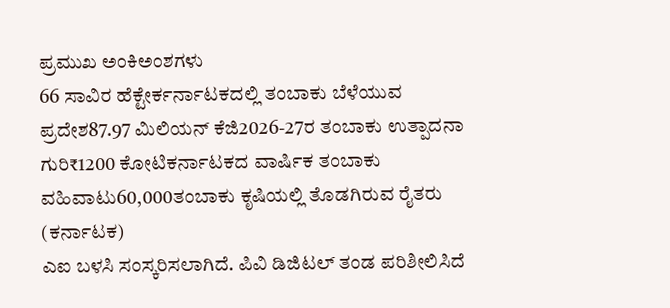ಪ್ರಮುಖ ಅಂಕಿಅಂಶಗಳು
66 ಸಾವಿರ ಹೆಕ್ಟೇರ್ಕರ್ನಾಟಕದಲ್ಲಿ ತಂಬಾಕು ಬೆಳೆಯುವ ಪ್ರದೇಶ87.97 ಮಿಲಿಯನ್ ಕೆಜಿ2026-27ರ ತಂಬಾಕು ಉತ್ಪಾದನಾ ಗುರಿ₹1200 ಕೋಟಿಕರ್ನಾಟಕದ ವಾರ್ಷಿಕ ತಂಬಾಕು ವಹಿವಾಟು60,000ತಂಬಾಕು ಕೃಷಿಯಲ್ಲಿ ತೊಡಗಿರುವ ರೈತರು (ಕರ್ನಾಟಕ)
ಎಐ ಬಳಸಿ ಸಂಸ್ಕರಿಸಲಾಗಿದೆ. ಪಿವಿ ಡಿಜಿಟಲ್ ತಂಡ ಪರಿಶೀಲಿಸಿದೆ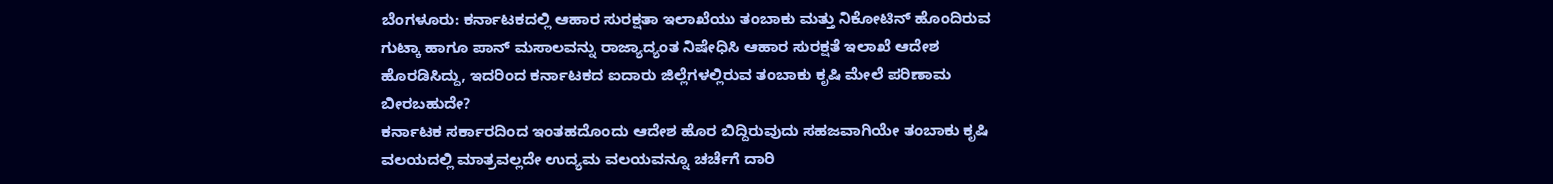ಬೆಂಗಳೂರು: ಕರ್ನಾಟಕದಲ್ಲಿ ಆಹಾರ ಸುರಕ್ಷತಾ ಇಲಾಖೆಯು ತಂಬಾಕು ಮತ್ತು ನಿಕೋಟಿನ್ ಹೊಂದಿರುವ ಗುಟ್ಕಾ ಹಾಗೂ ಪಾನ್ ಮಸಾಲವನ್ನು ರಾಜ್ಯಾದ್ಯಂತ ನಿಷೇಧಿಸಿ ಆಹಾರ ಸುರಕ್ಷತೆ ಇಲಾಖೆ ಆದೇಶ ಹೊರಡಿಸಿದ್ದು, ಇದರಿಂದ ಕರ್ನಾಟಕದ ಐದಾರು ಜಿಲ್ಲೆಗಳಲ್ಲಿರುವ ತಂಬಾಕು ಕೃಷಿ ಮೇಲೆ ಪರಿಣಾಮ ಬೀರಬಹುದೇ?
ಕರ್ನಾಟಕ ಸರ್ಕಾರದಿಂದ ಇಂತಹದೊಂದು ಆದೇಶ ಹೊರ ಬಿದ್ದಿರುವುದು ಸಹಜವಾಗಿಯೇ ತಂಬಾಕು ಕೃಷಿ ವಲಯದಲ್ಲಿ ಮಾತ್ರವಲ್ಲದೇ ಉದ್ಯಮ ವಲಯವನ್ನೂ ಚರ್ಚೆಗೆ ದಾರಿ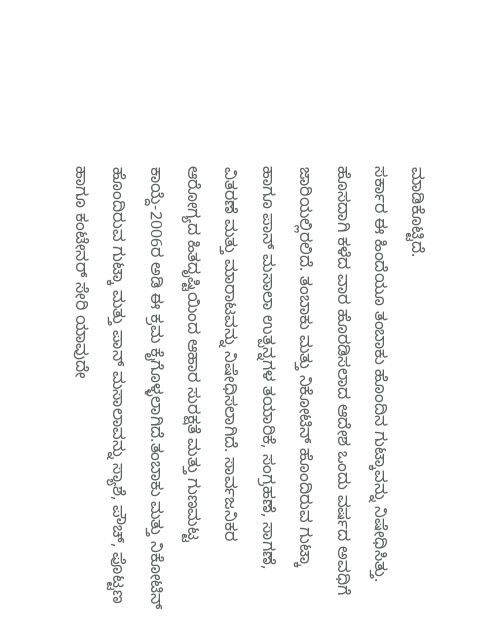ಮಾಡಿಕೊಟ್ಟಿದೆ.
ಸರ್ಕಾರ ಈ ಹಿಂದೆಯೂ ತಂಬಾಕು ಹೊಂದಿನ ಗುಟ್ಕಾವನ್ನು ನಿಷೇಧಿಸಿತ್ತು. ಹೊಸದಾಗಿ ಕಳೆದ ವಾರ ಹೊರಡಿಸಲಾದ ಆದೇಶ ಒಂದು ವರ್ಷದ ಅವಧಿಗೆ ಜಾರಿಯಲ್ಲಿರಲಿದೆ. ತಂಬಾಕು ಮತ್ತು ನಿಕೋಟಿನ್ ಹೊಂದಿರುವ ಗುಟ್ಕಾ ಹಾಗೂ ಪಾನ್ ಮಸಾಲಾ ಉತ್ಪನ್ನಗಳ ತಯಾರಿಕೆ, ಸಂಗ್ರಹಣೆ, ಸಾಗಣೆ, ವಿತರಣೆ ಮತ್ತು ಮಾರಾಟವನ್ನು ನಿಷೇಧಿಸಲಾಗಿದೆ. ಸಾರ್ವಜನಿಕರ ಆರೋಗ್ಯದ ಹಿತದೃಷ್ಟಿಯಿಂದ ಆಹಾರ ಸುರಕ್ಷತೆ ಮತ್ತು ಗುಣಮಟ್ಟ ಕಾಯ್ದೆ-2006ರ ಅಡಿ ಈ ಕ್ರಮ ಕೈಗೊಳ್ಳಲಾಗಿದೆ.ತಂಬಾಕು ಮತ್ತು ನಿಕೋಟಿನ್ ಹೊಂದಿರುವ ಗುಟ್ಕಾ ಮತ್ತು ಪಾನ್ ಮಸಾಲಾವನ್ನು ಸ್ಯಾಶೆ, ಪೌಚ್, ಪೊಟ್ಟಣ ಹಾಗೂ ಕಂಟೇನರ್ ಸೇರಿ ಯಾವುದೇ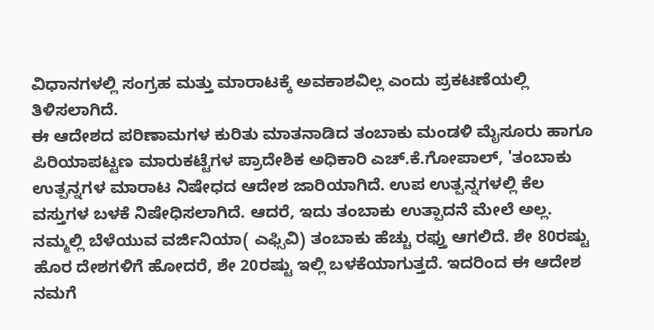ವಿಧಾನಗಳಲ್ಲಿ ಸಂಗ್ರಹ ಮತ್ತು ಮಾರಾಟಕ್ಕೆ ಅವಕಾಶವಿಲ್ಲ ಎಂದು ಪ್ರಕಟಣೆಯಲ್ಲಿ ತಿಳಿಸಲಾಗಿದೆ.
ಈ ಆದೇಶದ ಪರಿಣಾಮಗಳ ಕುರಿತು ಮಾತನಾಡಿದ ತಂಬಾಕು ಮಂಡಳಿ ಮೈಸೂರು ಹಾಗೂ ಪಿರಿಯಾಪಟ್ಟಣ ಮಾರುಕಟ್ಟೆಗಳ ಪ್ರಾದೇಶಿಕ ಅಧಿಕಾರಿ ಎಚ್.ಕೆ.ಗೋಪಾಲ್, 'ತಂಬಾಕು ಉತ್ಪನ್ನಗಳ ಮಾರಾಟ ನಿಷೇಧದ ಆದೇಶ ಜಾರಿಯಾಗಿದೆ. ಉಪ ಉತ್ಪನ್ನಗಳಲ್ಲಿ ಕೆಲ ವಸ್ತುಗಳ ಬಳಕೆ ನಿಷೇಧಿಸಲಾಗಿದೆ. ಆದರೆ, ಇದು ತಂಬಾಕು ಉತ್ಪಾದನೆ ಮೇಲೆ ಅಲ್ಲ. ನಮ್ಮಲ್ಲಿ ಬೆಳೆಯುವ ವರ್ಜಿನಿಯಾ( ಎಫ್ಸಿವಿ) ತಂಬಾಕು ಹೆಚ್ಚು ರಫ್ತು ಆಗಲಿದೆ. ಶೇ 80ರಷ್ಟು ಹೊರ ದೇಶಗಳಿಗೆ ಹೋದರೆ, ಶೇ 20ರಷ್ಟು ಇಲ್ಲಿ ಬಳಕೆಯಾಗುತ್ತದೆ. ಇದರಿಂದ ಈ ಆದೇಶ ನಮಗೆ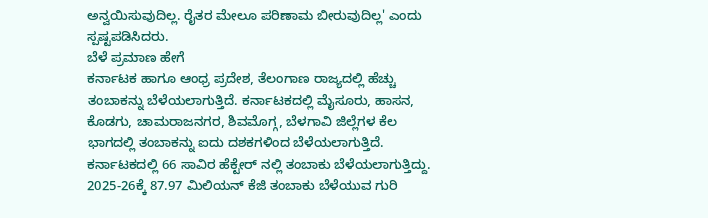ಅನ್ವಯಿಸುವುದಿಲ್ಲ. ರೈತರ ಮೇಲೂ ಪರಿಣಾಮ ಬೀರುವುದಿಲ್ಲ' ಎಂದು ಸ್ಪಷ್ಟಪಡಿಸಿದರು.
ಬೆಳೆ ಪ್ರಮಾಣ ಹೇಗೆ
ಕರ್ನಾಟಕ ಹಾಗೂ ಆಂಧ್ರ ಪ್ರದೇಶ, ತೆಲಂಗಾಣ ರಾಜ್ಯದಲ್ಲಿ ಹೆಚ್ಚು ತಂಬಾಕನ್ನು ಬೆಳೆಯಲಾಗುತ್ತಿದೆ. ಕರ್ನಾಟಕದಲ್ಲಿ ಮೈಸೂರು, ಹಾಸನ, ಕೊಡಗು, ಚಾಮರಾಜನಗರ, ಶಿವಮೊಗ್ಗ, ಬೆಳಗಾವಿ ಜಿಲ್ಲೆಗಳ ಕೆಲ ಭಾಗದಲ್ಲಿ ತಂಬಾಕನ್ನು ಐದು ದಶಕಗಳಿಂದ ಬೆಳೆಯಲಾಗುತ್ತಿದೆ.
ಕರ್ನಾಟಕದಲ್ಲಿ 66 ಸಾವಿರ ಹೆಕ್ಟೇರ್ ನಲ್ಲಿ ತಂಬಾಕು ಬೆಳೆಯಲಾಗುತ್ತಿದ್ದು. 2025-26ಕ್ಕೆ 87.97 ಮಿಲಿಯನ್ ಕೆಜಿ ತಂಬಾಕು ಬೆಳೆಯುವ ಗುರಿ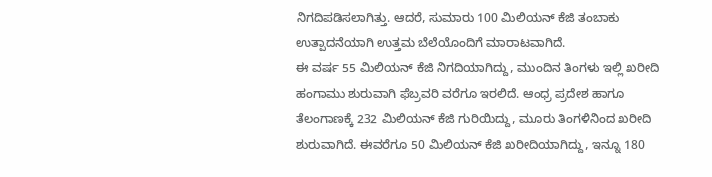ನಿಗದಿಪಡಿಸಲಾಗಿತ್ತು. ಆದರೆ, ಸುಮಾರು 100 ಮಿಲಿಯನ್ ಕೆಜಿ ತಂಬಾಕು ಉತ್ಪಾದನೆಯಾಗಿ ಉತ್ತಮ ಬೆಲೆಯೊಂದಿಗೆ ಮಾರಾಟವಾಗಿದೆ.
ಈ ವರ್ಷ 55 ಮಿಲಿಯನ್ ಕೆಜಿ ನಿಗದಿಯಾಗಿದ್ದು, ಮುಂದಿನ ತಿಂಗಳು ಇಲ್ಲಿ ಖರೀದಿ ಹಂಗಾಮು ಶುರುವಾಗಿ ಫೆಬ್ರವರಿ ವರೆಗೂ ಇರಲಿದೆ. ಆಂಧ್ರ ಪ್ರದೇಶ ಹಾಗೂ ತೆಲಂಗಾಣಕ್ಕೆ 232 ಮಿಲಿಯನ್ ಕೆಜಿ ಗುರಿಯಿದ್ದು, ಮೂರು ತಿಂಗಳಿನಿಂದ ಖರೀದಿ ಶುರುವಾಗಿದೆ. ಈವರೆಗೂ 50 ಮಿಲಿಯನ್ ಕೆಜಿ ಖರೀದಿಯಾಗಿದ್ದು, ಇನ್ನೂ 180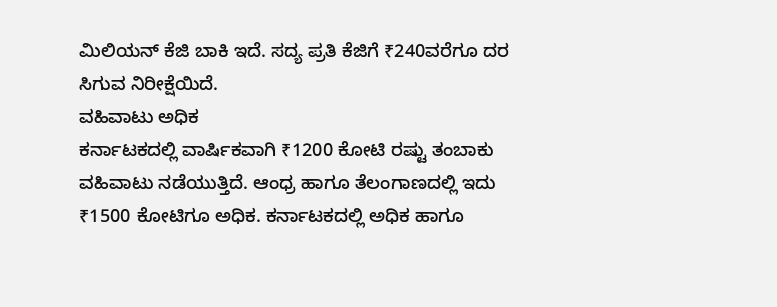ಮಿಲಿಯನ್ ಕೆಜಿ ಬಾಕಿ ಇದೆ. ಸದ್ಯ ಪ್ರತಿ ಕೆಜಿಗೆ ₹240ವರೆಗೂ ದರ ಸಿಗುವ ನಿರೀಕ್ಷೆಯಿದೆ.
ವಹಿವಾಟು ಅಧಿಕ
ಕರ್ನಾಟಕದಲ್ಲಿ ವಾರ್ಷಿಕವಾಗಿ ₹1200 ಕೋಟಿ ರಷ್ಟು ತಂಬಾಕು ವಹಿವಾಟು ನಡೆಯುತ್ತಿದೆ. ಆಂಧ್ರ ಹಾಗೂ ತೆಲಂಗಾಣದಲ್ಲಿ ಇದು ₹1500 ಕೋಟಿಗೂ ಅಧಿಕ. ಕರ್ನಾಟಕದಲ್ಲಿ ಅಧಿಕ ಹಾಗೂ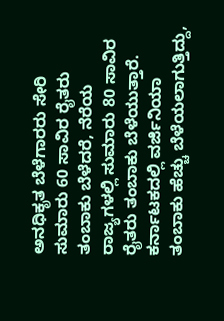ಅನಧಿಕೃತ ಬೆಳೆಗಾರರು ಸೇರಿ ಸುಮಾರು 60 ಸಾವಿರ ರೈತರು ತಂಬಾಕು ಬೆಳೆದರೆ, ನೆರೆಯ ರಾಜ್ಯಗಳಲ್ಲಿ ಸುಮಾರು 80 ಸಾವಿರ ರೈತರು ತಂಬಾಕು ಬೆಳೆಯುತ್ತಾರೆ.
ಕರ್ನಾಟಕದಲ್ಲಿ ವರ್ಜಿನಿಯಾ ತಂಬಾಕು ಹೆಚ್ಚು ಬೆಳೆಯಲಾಗುತ್ತಿದ್ದು,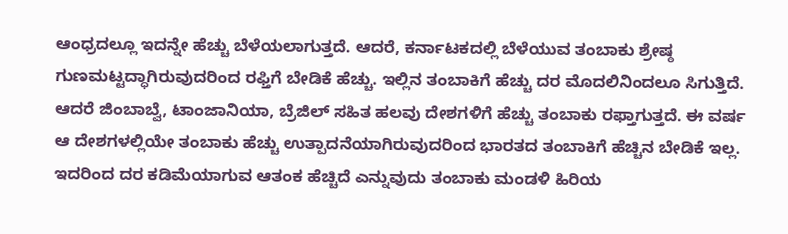ಆಂಧ್ರದಲ್ಲೂ ಇದನ್ನೇ ಹೆಚ್ಚು ಬೆಳೆಯಲಾಗುತ್ತದೆ. ಆದರೆ, ಕರ್ನಾಟಕದಲ್ಲಿ ಬೆಳೆಯುವ ತಂಬಾಕು ಶ್ರೇಷ್ಠ ಗುಣಮಟ್ಟದ್ಧಾಗಿರುವುದರಿಂದ ರಫ್ತಿಗೆ ಬೇಡಿಕೆ ಹೆಚ್ಚು. ಇಲ್ಲಿನ ತಂಬಾಕಿಗೆ ಹೆಚ್ಚು ದರ ಮೊದಲಿನಿಂದಲೂ ಸಿಗುತ್ತಿದೆ.
ಆದರೆ ಜಿಂಬಾಬ್ವೆ, ಟಾಂಜಾನಿಯಾ, ಬ್ರೆಜಿಲ್ ಸಹಿತ ಹಲವು ದೇಶಗಳಿಗೆ ಹೆಚ್ಚು ತಂಬಾಕು ರಫ್ತಾಗುತ್ತದೆ. ಈ ವರ್ಷ ಆ ದೇಶಗಳಲ್ಲಿಯೇ ತಂಬಾಕು ಹೆಚ್ಚು ಉತ್ಪಾದನೆಯಾಗಿರುವುದರಿಂದ ಭಾರತದ ತಂಬಾಕಿಗೆ ಹೆಚ್ಚಿನ ಬೇಡಿಕೆ ಇಲ್ಲ. ಇದರಿಂದ ದರ ಕಡಿಮೆಯಾಗುವ ಆತಂಕ ಹೆಚ್ಚಿದೆ ಎನ್ನುವುದು ತಂಬಾಕು ಮಂಡಳಿ ಹಿರಿಯ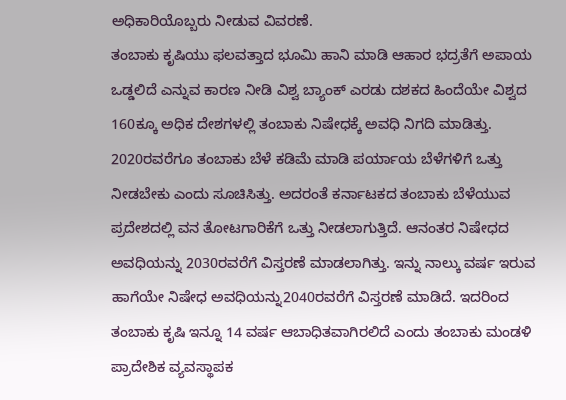ಅಧಿಕಾರಿಯೊಬ್ಬರು ನೀಡುವ ವಿವರಣೆ.
ತಂಬಾಕು ಕೃಷಿಯು ಫಲವತ್ತಾದ ಭೂಮಿ ಹಾನಿ ಮಾಡಿ ಆಹಾರ ಭದ್ರತೆಗೆ ಅಪಾಯ ಒಡ್ಡಲಿದೆ ಎನ್ನುವ ಕಾರಣ ನೀಡಿ ವಿಶ್ವ ಬ್ಯಾಂಕ್ ಎರಡು ದಶಕದ ಹಿಂದೆಯೇ ವಿಶ್ವದ 160ಕ್ಕೂ ಅಧಿಕ ದೇಶಗಳಲ್ಲಿ ತಂಬಾಕು ನಿಷೇಧಕ್ಕೆ ಅವಧಿ ನಿಗದಿ ಮಾಡಿತ್ತು. 2020ರವರೆಗೂ ತಂಬಾಕು ಬೆಳೆ ಕಡಿಮೆ ಮಾಡಿ ಪರ್ಯಾಯ ಬೆಳೆಗಳಿಗೆ ಒತ್ತು ನೀಡಬೇಕು ಎಂದು ಸೂಚಿಸಿತ್ತು. ಅದರಂತೆ ಕರ್ನಾಟಕದ ತಂಬಾಕು ಬೆಳೆಯುವ ಪ್ರದೇಶದಲ್ಲಿ ವನ ತೋಟಗಾರಿಕೆಗೆ ಒತ್ತು ನೀಡಲಾಗುತ್ತಿದೆ. ಆನಂತರ ನಿಷೇಧದ ಅವಧಿಯನ್ನು 2030ರವರೆಗೆ ವಿಸ್ತರಣೆ ಮಾಡಲಾಗಿತ್ತು. ಇನ್ನು ನಾಲ್ಕು ವರ್ಷ ಇರುವ ಹಾಗೆಯೇ ನಿಷೇಧ ಅವಧಿಯನ್ನು2040ರವರೆಗೆ ವಿಸ್ತರಣೆ ಮಾಡಿದೆ. ಇದರಿಂದ ತಂಬಾಕು ಕೃಷಿ ಇನ್ನೂ 14 ವರ್ಷ ಆಬಾಧಿತವಾಗಿರಲಿದೆ ಎಂದು ತಂಬಾಕು ಮಂಡಳಿ ಪ್ರಾದೇಶಿಕ ವ್ಯವಸ್ಥಾಪಕ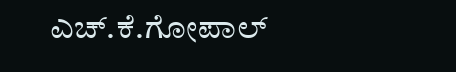ಎಚ್.ಕೆ.ಗೋಪಾಲ್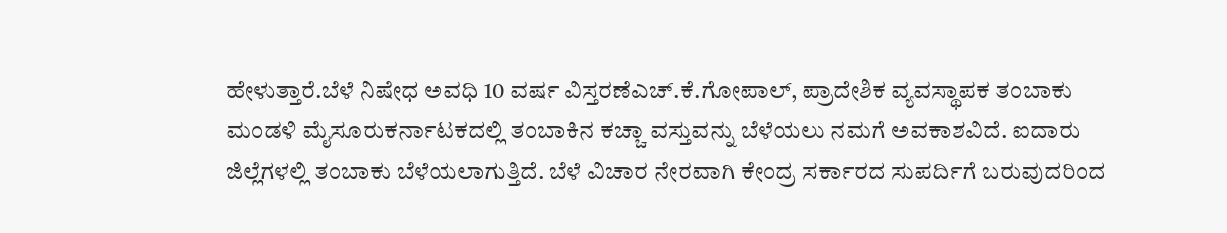ಹೇಳುತ್ತಾರೆ.ಬೆಳೆ ನಿಷೇಧ ಅವಧಿ 10 ವರ್ಷ ವಿಸ್ತರಣೆಎಚ್.ಕೆ.ಗೋಪಾಲ್, ಪ್ರಾದೇಶಿಕ ವ್ಯವಸ್ಥಾಪಕ ತಂಬಾಕು ಮಂಡಳಿ ಮೈಸೂರುಕರ್ನಾಟಕದಲ್ಲಿ ತಂಬಾಕಿನ ಕಚ್ಚಾ ವಸ್ತುವನ್ನು ಬೆಳೆಯಲು ನಮಗೆ ಅವಕಾಶವಿದೆ. ಐದಾರು ಜಿಲ್ಲೆಗಳಲ್ಲಿ ತಂಬಾಕು ಬೆಳೆಯಲಾಗುತ್ತಿದೆ. ಬೆಳೆ ವಿಚಾರ ನೇರವಾಗಿ ಕೇಂದ್ರ ಸರ್ಕಾರದ ಸುಪರ್ದಿಗೆ ಬರುವುದರಿಂದ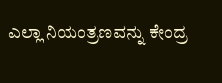ಎಲ್ಲಾ ನಿಯಂತ್ರಣವನ್ನು ಕೇಂದ್ರ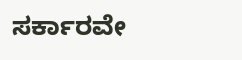ಸರ್ಕಾರವೇ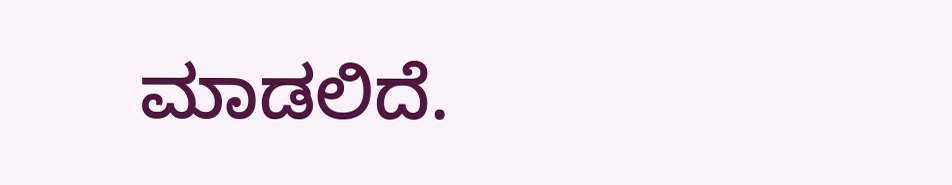ಮಾಡಲಿದೆ.